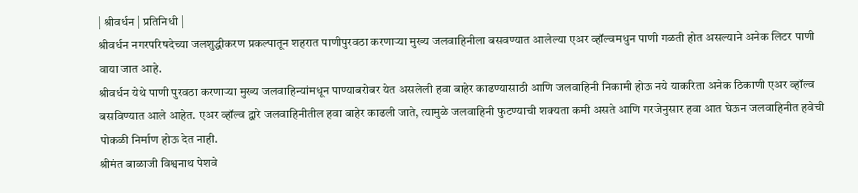| श्रीवर्धन | प्रतिनिधी |
श्रीवर्धन नगरपरिषदेच्या जलशुद्धीकरण प्रकल्पातून शहरात पाणीपुरवठा करणाऱ्या मुख्य जलवाहिनीला बसवण्यात आलेल्या एअर व्हॉल्वमधुन पाणी गळती होत असल्याने अनेक लिटर पाणी वाया जात आहे.
श्रीवर्धन येथे पाणी पुरवठा करणाऱ्या मुख्य जलवाहिन्यांमधून पाण्याबरोबर येत असलेली हवा बाहेर काढण्यासाठी आणि जलवाहिनी निकामी होऊ नये याकरिता अनेक ठिकाणी एअर व्हॉल्व बसविण्यात आले आहेत. एअर व्हॉल्व द्वारे जलवाहिनीतील हवा बाहेर काढली जाते, त्यामुळे जलवाहिनी फुटण्याची शक्यता कमी असते आणि गरजेनुसार हवा आत घेऊन जलवाहिनीत हवेची पोकळी निर्माण होऊ देत नाही.
श्रीमंत बाळाजी विश्वनाथ पेशवे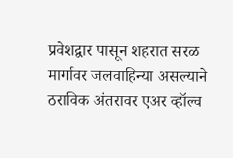प्रवेशद्वार पासून शहरात सरळ मार्गावर जलवाहिन्या असल्याने ठराविक अंतरावर एअर व्हॉल्व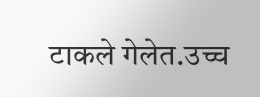टाकले गेलेत.उच्च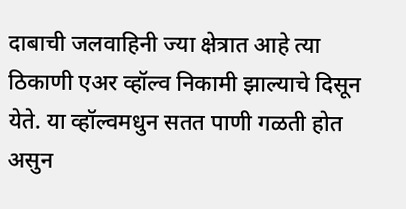दाबाची जलवाहिनी ज्या क्षेत्रात आहे त्या ठिकाणी एअर व्हॉल्व निकामी झाल्याचे दिसून येते. या व्हॉल्वमधुन सतत पाणी गळती होत असुन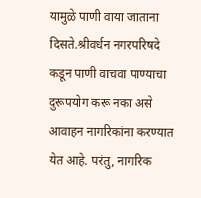यामुळे पाणी वाया जाताना दिसते.श्रीवर्धन नगरपरिषदे कडून पाणी वाचवा पाण्याचा दुरूपयोग करू नका असे आवाहन नागरिकांना करण्यात येत आहे. परंतु, नागरिक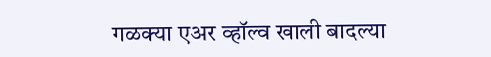गळक्या एअर व्हॉल्व खाली बादल्या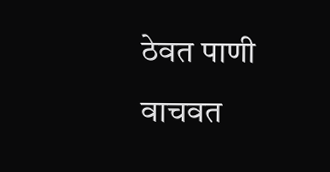ठेवत पाणी वाचवत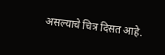असल्याचे चित्र दिसत आहे.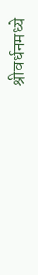श्रीवर्धनमध्ये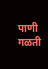पाणी गळती